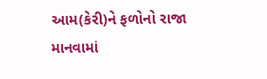આમ(કેરી)ને ફળોનો રાજા માનવામાં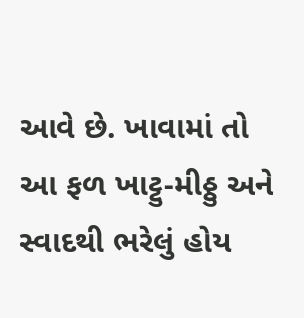આવે છે. ખાવામાં તો આ ફળ ખાટ્ટુ-મીઠ્ઠુ અને સ્વાદથી ભરેલું હોય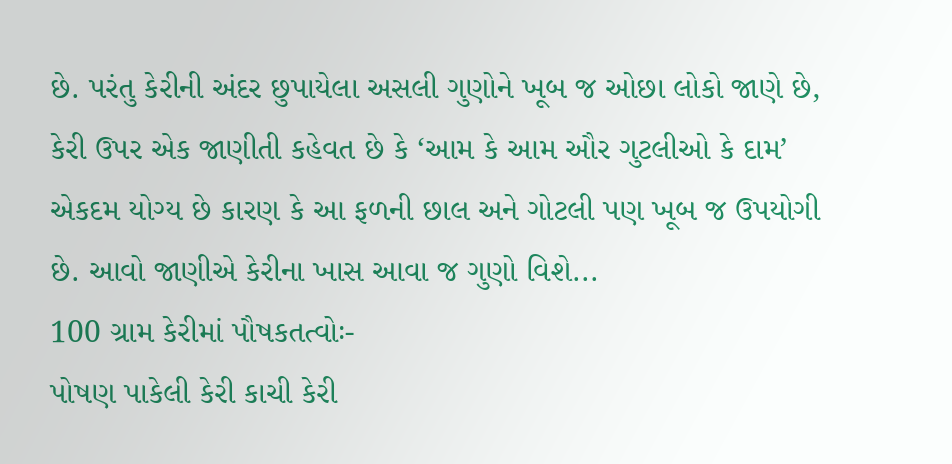છે. પરંતુ કેરીની અંદર છુપાયેલા અસલી ગુણોને ખૂબ જ ઓછા લોકો જાણે છે, કેરી ઉપર એક જાણીતી કહેવત છે કે ‘આમ કે આમ ઔર ગુટલીઓ કે દામ’ એકદમ યોગ્ય છે કારણ કે આ ફળની છાલ અને ગોટલી પણ ખૂબ જ ઉપયોગી છે. આવો જાણીએ કેરીના ખાસ આવા જ ગુણો વિશે...
100 ગ્રામ કેરીમાં પૌષકતત્વોઃ-
પોષણ પાકેલી કેરી કાચી કેરી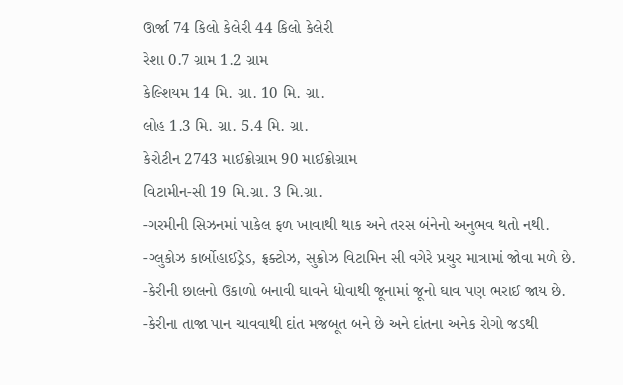ઊર્જા 74 કિલો કેલેરી 44 કિલો કેલેરી
રેશા 0.7 ગ્રામ 1.2 ગ્રામ
કેલ્શિયમ 14 મિ. ગ્રા. 10 મિ. ગ્રા.
લોહ 1.3 મિ. ગ્રા. 5.4 મિ. ગ્રા.
કેરોટીન 2743 માઈક્રોગ્રામ 90 માઈક્રોગ્રામ
વિટામીન-સી 19 મિ.ગ્રા. 3 મિ.ગ્રા.
-ગરમીની સિઝનમાં પાકેલ ફળ ખાવાથી થાક અને તરસ બંનેનો અનુભવ થતો નથી.
-ગ્લુકોઝ કાર્બોહાઈડ્રેડ, ફ્રક્ટોઝ, સુક્રોઝ વિટામિન સી વગેરે પ્રચુર માત્રામાં જોવા મળે છે.
-કેરીની છાલનો ઉકાળો બનાવી ઘાવને ધોવાથી જૂનામાં જૂનો ઘાવ પણ ભરાઈ જાય છે.
-કેરીના તાજા પાન ચાવવાથી દાંત મજબૂત બને છે અને દાંતના અનેક રોગો જડથી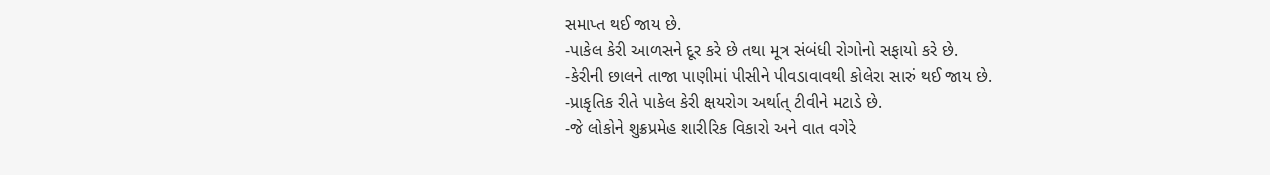સમાપ્ત થઈ જાય છે.
-પાકેલ કેરી આળસને દૂર કરે છે તથા મૂત્ર સંબંધી રોગોનો સફાયો કરે છે.
-કેરીની છાલને તાજા પાણીમાં પીસીને પીવડાવાવથી કોલેરા સારું થઈ જાય છે.
-પ્રાકૃતિક રીતે પાકેલ કેરી ક્ષયરોગ અર્થાત્ ટીવીને મટાડે છે.
-જે લોકોને શુક્રપ્રમેહ શારીરિક વિકારો અને વાત વગેરે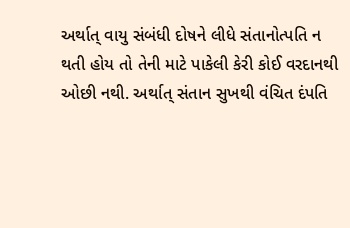અર્થાત્ વાયુ સંબંધી દોષને લીધે સંતાનોત્પતિ ન થતી હોય તો તેની માટે પાકેલી કેરી કોઈ વરદાનથી ઓછી નથી. અર્થાત્ સંતાન સુખથી વંચિત દંપતિ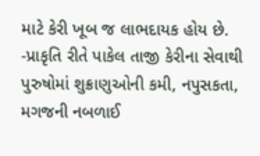માટે કેરી ખૂબ જ લાભદાયક હોય છે.
-પ્રાકૃતિ રીતે પાકેલ તાજી કેરીના સેવાથી પુરુષોમાં શુક્રાણુઓની કમી, નપુસકતા, મગજની નબળાઈ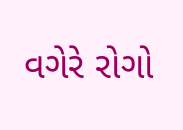વગેરે રોગો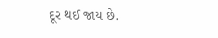દૂર થઈ જાય છે.